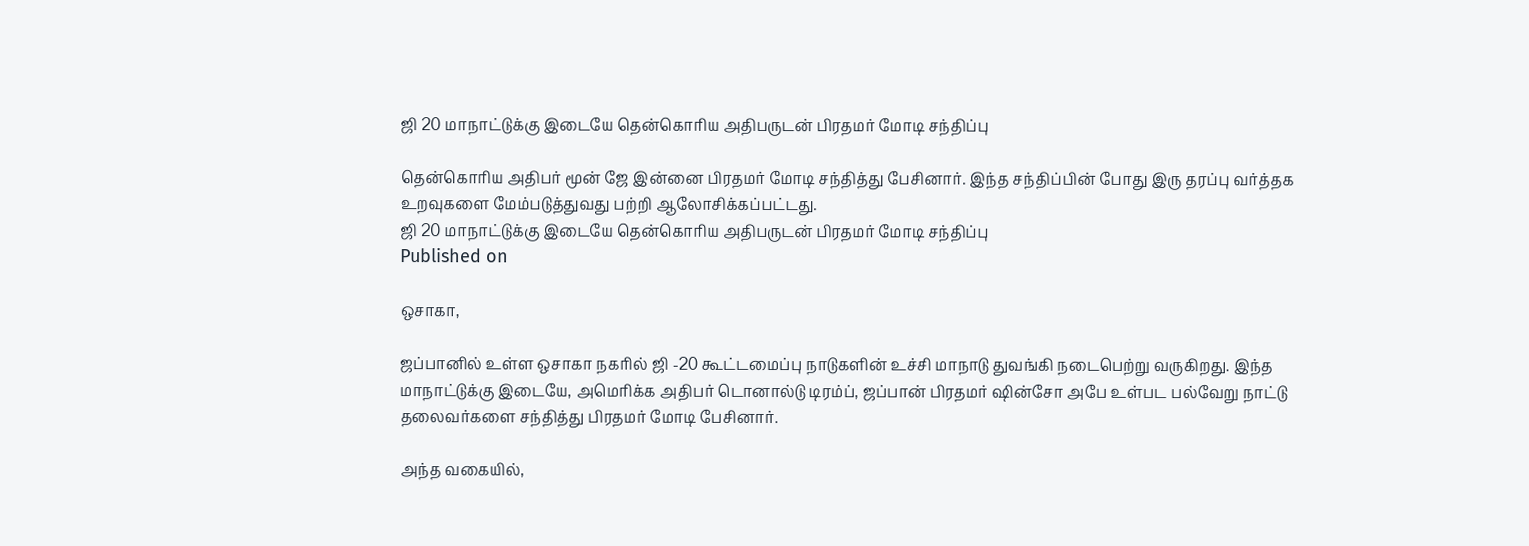ஜி 20 மாநாட்டுக்கு இடையே தென்கொரிய அதிபருடன் பிரதமர் மோடி சந்திப்பு

தென்கொரிய அதிபர் மூன் ஜே இன்னை பிரதமர் மோடி சந்தித்து பேசினார். இந்த சந்திப்பின் போது இரு தரப்பு வர்த்தக உறவுகளை மேம்படுத்துவது பற்றி ஆலோசிக்கப்பட்டது.
ஜி 20 மாநாட்டுக்கு இடையே தென்கொரிய அதிபருடன் பிரதமர் மோடி சந்திப்பு
Published on

ஒசாகா,

ஜப்பானில் உள்ள ஒசாகா நகரில் ஜி -20 கூட்டமைப்பு நாடுகளின் உச்சி மாநாடு துவங்கி நடைபெற்று வருகிறது. இந்த மாநாட்டுக்கு இடையே, அமெரிக்க அதிபர் டொனால்டு டிரம்ப், ஜப்பான் பிரதமர் ஷின்சோ அபே உள்பட பல்வேறு நாட்டு தலைவர்களை சந்தித்து பிரதமர் மோடி பேசினார்.

அந்த வகையில்,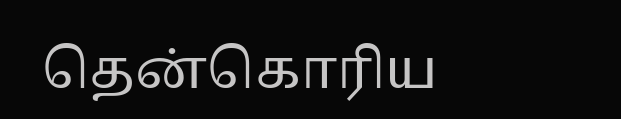தென்கொரிய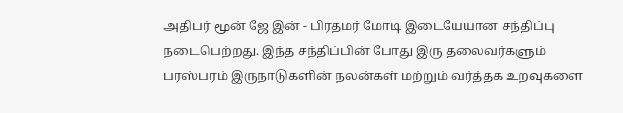அதிபர் மூன் ஜே இன் - பிரதமர் மோடி இடையேயான சந்திப்பு நடைபெற்றது. இந்த சந்திப்பின் போது இரு தலைவர்களும் பரஸ்பரம் இருநாடுகளின் நலன்கள் மற்றும் வர்த்தக உறவுகளை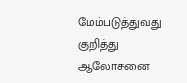மேம்படுத்துவது குறித்து ஆலோசனை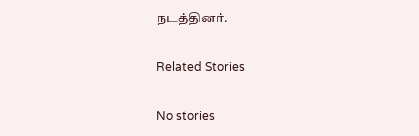நடத்தினர்.

Related Stories

No stories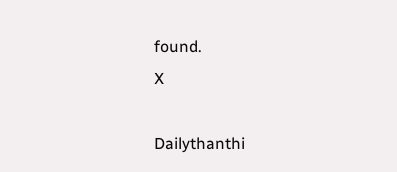found.
X

Dailythanthi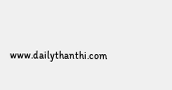www.dailythanthi.com